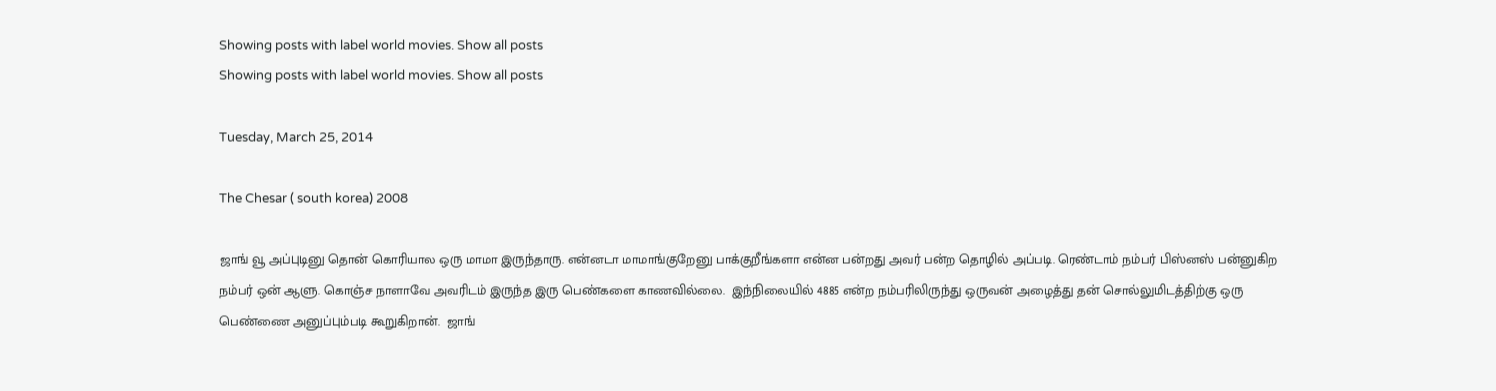Showing posts with label world movies. Show all posts
Showing posts with label world movies. Show all posts

Tuesday, March 25, 2014

The Chesar ( south korea) 2008

ஜாங் வூ அப்புடினு தொன் கொரியால ஒரு மாமா இருந்தாரு. என்னடா மாமாங்குறேனு பாக்குறீங்களா என்ன பன்றது அவர் பன்ற தொழில் அப்படி. ரெண்டாம் நம்பர் பிஸ்னஸ் பன்னுகிற நம்பர் ஒன் ஆளு. கொஞ்ச நாளாவே அவரிடம் இருந்த இரு பெண்களை காணவில்லை.  இந்நிலையில் 4885 என்ற நம்பரிலிருந்து ஒருவன் அழைத்து தன் சொல்லுமிடத்திற்கு ஒரு பெண்ணை அனுப்பும்படி கூறுகிறான்.  ஜாங்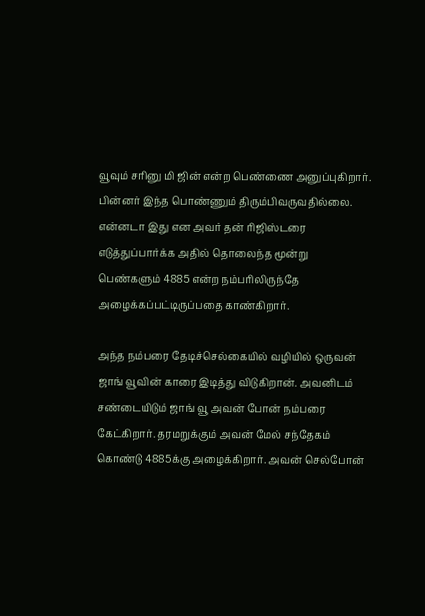வூவும் சரினு மி ஜின் என்ற பெண்ணை அனுப்புகிறார்.  பின்னர் இந்த பொண்ணும் திரும்பிவருவதில்லை. என்னடா இது என அவர் தன் ரிஜிஸ்டரை எடுத்துப்பார்க்க அதில் தொலைந்த மூன்று பெண்களும் 4885 என்ற நம்பரிலிருந்தே அழைக்கப்பட்டிருப்பதை காண்கிறார்.

அந்த நம்பரை தேடிச்செல்கையில் வழியில் ஒருவன்  ஜாங் வூவின் காரை இடித்து விடுகிறான். அவனிடம்  சண்டையிடும் ஜாங் வூ அவன் போன் நம்பரை கேட்கிறார். தரமறுக்கும் அவன் மேல் சந்தேகம் கொண்டு 4885க்கு அழைக்கிறார். அவன் செல்போன்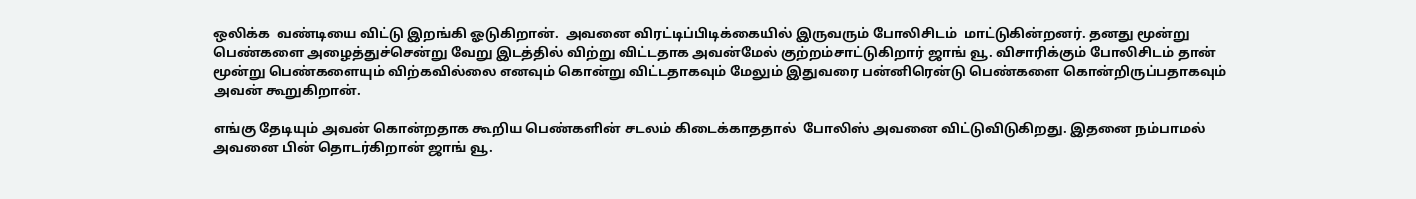ஒலிக்க  வண்டியை விட்டு இறங்கி ஓடுகிறான்.  அவனை விரட்டிப்பிடிக்கையில் இருவரும் போலிசிடம்  மாட்டுகின்றனர். தனது மூன்று பெண்களை அழைத்துச்சென்று வேறு இடத்தில் விற்று விட்டதாக அவன்மேல் குற்றம்சாட்டுகிறார் ஜாங் வூ. விசாரிக்கும் போலிசிடம் தான் மூன்று பெண்களையும் விற்கவில்லை எனவும் கொன்று விட்டதாகவும் மேலும் இதுவரை பன்னிரென்டு பெண்களை கொன்றிருப்பதாகவும் அவன் கூறுகிறான்.

எங்கு தேடியும் அவன் கொன்றதாக கூறிய பெண்களின் சடலம் கிடைக்காததால்  போலிஸ் அவனை விட்டுவிடுகிறது. இதனை நம்பாமல் அவனை பின் தொடர்கிறான் ஜாங் வூ.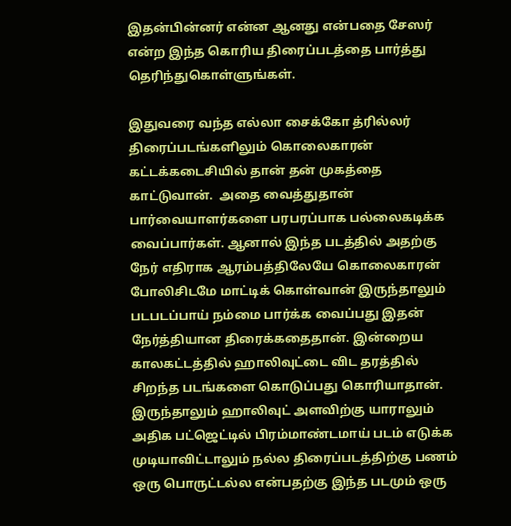இதன்பின்னர் என்ன ஆனது என்பதை சேஸர் என்ற இந்த கொரிய திரைப்படத்தை பார்த்து தெரிந்துகொள்ளுங்கள்.

இதுவரை வந்த எல்லா சைக்கோ த்ரில்லர் திரைப்படங்களிலும் கொலைகாரன் கட்டக்கடைசியில் தான் தன் முகத்தை காட்டுவான்.  அதை வைத்துதான் பார்வையாளர்களை பரபரப்பாக பல்லைகடிக்க வைப்பார்கள். ஆனால் இந்த படத்தில் அதற்கு நேர் எதிராக ஆரம்பத்திலேயே கொலைகாரன் போலிசிடமே மாட்டிக் கொள்வான் இருந்தாலும் படபடப்பாய் நம்மை பார்க்க வைப்பது இதன் நேர்த்தியான திரைக்கதைதான். இன்றைய காலகட்டத்தில் ஹாலிவுட்டை விட தரத்தில் சிறந்த படங்களை கொடுப்பது கொரியாதான்.  இருந்தாலும் ஹாலிவுட் அளவிற்கு யாராலும் அதிக பட்ஜெட்டில் பிரம்மாண்டமாய் படம் எடுக்க முடியாவிட்டாலும் நல்ல திரைப்படத்திற்கு பணம் ஒரு பொருட்டல்ல என்பதற்கு இந்த படமும் ஒரு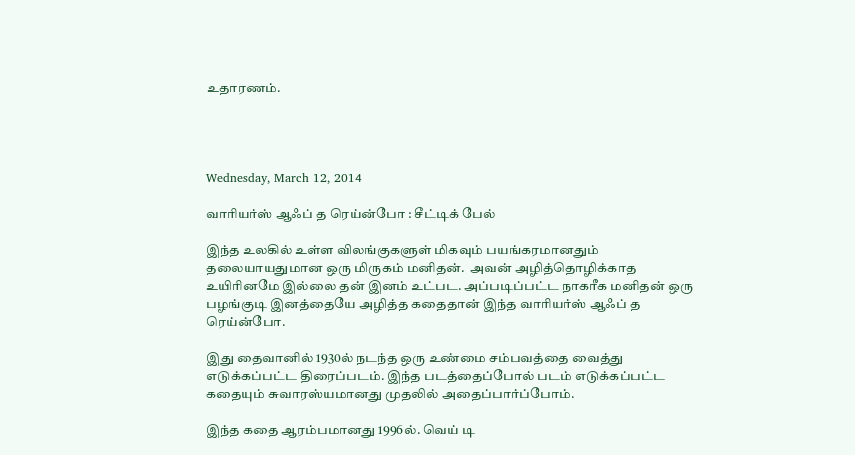உதாரணம்.




Wednesday, March 12, 2014

வாரியர்ஸ் ஆஃப் த ரெய்ன்போ : சீட்டிக் பேல்

இந்த உலகில் உள்ள விலங்குகளுள் மிகவும் பயங்கரமானதும் தலையாயதுமான ஒரு மிருகம் மனிதன்.  அவன் அழித்தொழிக்காத உயிரினமே இல்லை தன் இனம் உட்பட. அப்படிப்பட்ட நாகரீக மனிதன் ஒரு பழங்குடி இனத்தையே அழித்த கதைதான் இந்த வாரியர்ஸ் ஆஃப் த ரெய்ன்போ.

இது தைவானில் 1930ல் நடந்த ஒரு உண்மை சம்பவத்தை வைத்து எடுக்கப்பட்ட திரைப்படம். இந்த படத்தைப்போல் படம் எடுக்கப்பட்ட கதையும் சுவாரஸ்யமானது முதலில் அதைப்பார்ப்போம்.

இந்த கதை ஆரம்பமானது 1996ல். வெய் டி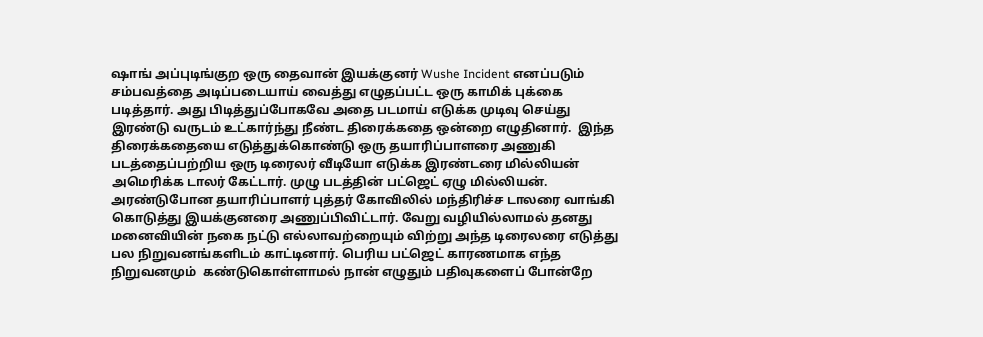ஷாங் அப்புடிங்குற ஒரு தைவான் இயக்குனர் Wushe Incident எனப்படும்  சம்பவத்தை அடிப்படையாய் வைத்து எழுதப்பட்ட ஒரு காமிக் புக்கை படித்தார். அது பிடித்துப்போகவே அதை படமாய் எடுக்க முடிவு செய்து இரண்டு வருடம் உட்கார்ந்து நீண்ட திரைக்கதை ஒன்றை எழுதினார்.  இந்த திரைக்கதையை எடுத்துக்கொண்டு ஒரு தயாரிப்பாளரை அணுகி  படத்தைப்பற்றிய ஒரு டிரைலர் வீடியோ எடுக்க இரண்டரை மில்லியன் அமெரிக்க டாலர் கேட்டார். முழு படத்தின் பட்ஜெட் ஏழு மில்லியன்.  அரண்டுபோன தயாரிப்பாளர் புத்தர் கோவிலில் மந்திரிச்ச டாலரை வாங்கி கொடுத்து இயக்குனரை அணுப்பிவிட்டார். வேறு வழியில்லாமல் தனது மனைவியின் நகை நட்டு எல்லாவற்றையும் விற்று அந்த டிரைலரை எடுத்து பல நிறுவனங்களிடம் காட்டினார். பெரிய பட்ஜெட் காரணமாக எந்த நிறுவனமும்  கண்டுகொள்ளாமல் நான் எழுதும் பதிவுகளைப் போன்றே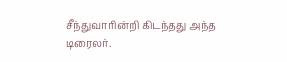சீந்துவாரின்றி கிடந்தது அந்த டிரைலர்.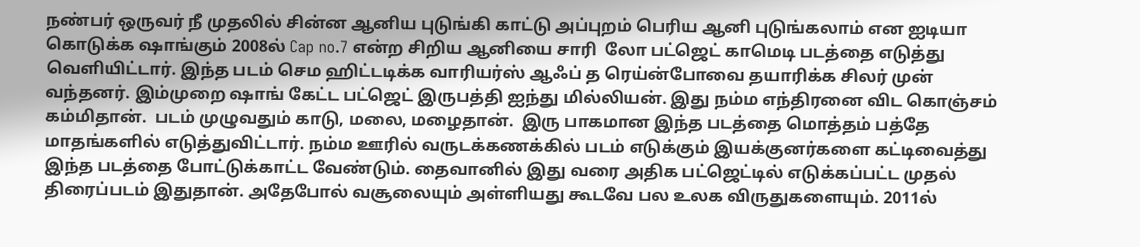நண்பர் ஒருவர் நீ முதலில் சின்ன ஆனிய புடுங்கி காட்டு அப்புறம் பெரிய ஆனி புடுங்கலாம் என ஐடியா கொடுக்க ஷாங்கும் 2008ல் Cap no.7 என்ற சிறிய ஆனியை சாரி  லோ பட்ஜெட் காமெடி படத்தை எடுத்து வெளியிட்டார். இந்த படம் செம ஹிட்டடிக்க வாரியர்ஸ் ஆஃப் த ரெய்ன்போவை தயாரிக்க சிலர் முன் வந்தனர். இம்முறை ஷாங் கேட்ட பட்ஜெட் இருபத்தி ஐந்து மில்லியன். இது நம்ம எந்திரனை விட கொஞ்சம் கம்மிதான்.  படம் முழுவதும் காடு, மலை, மழைதான்.  இரு பாகமான இந்த படத்தை மொத்தம் பத்தே மாதங்களில் எடுத்துவிட்டார். நம்ம ஊரில் வருடக்கணக்கில் படம் எடுக்கும் இயக்குனர்களை கட்டிவைத்து இந்த படத்தை போட்டுக்காட்ட வேண்டும். தைவானில் இது வரை அதிக பட்ஜெட்டில் எடுக்கப்பட்ட முதல் திரைப்படம் இதுதான். அதேபோல் வசூலையும் அள்ளியது கூடவே பல உலக விருதுகளையும். 2011ல்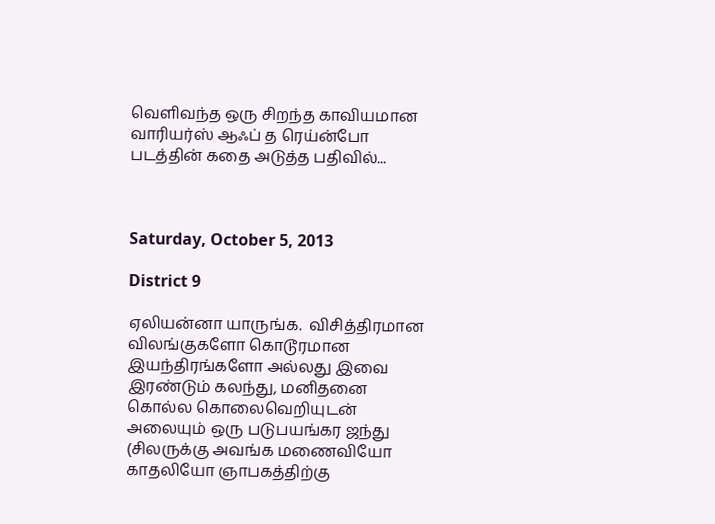வெளிவந்த ஒரு சிறந்த காவியமான வாரியர்ஸ் ஆஃப் த ரெய்ன்போ படத்தின் கதை அடுத்த பதிவில்...



Saturday, October 5, 2013

District 9

ஏலியன்னா யாருங்க.  விசித்திரமான விலங்குகளோ கொடூரமான இயந்திரங்களோ அல்லது இவை இரண்டும் கலந்து, மனிதனை கொல்ல கொலைவெறியுடன் அலையும் ஒரு படுபயங்கர ஜந்து (சிலருக்கு அவங்க மணைவியோ காதலியோ ஞாபகத்திற்கு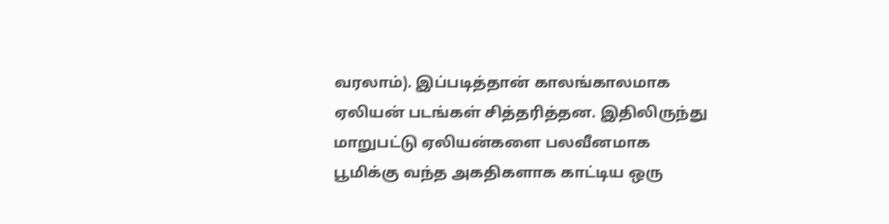வரலாம்). இப்படித்தான் காலங்காலமாக ஏலியன் படங்கள் சித்தரித்தன. இதிலிருந்து மாறுபட்டு ஏலியன்களை பலவீனமாக பூமிக்கு வந்த அகதிகளாக காட்டிய ஒரு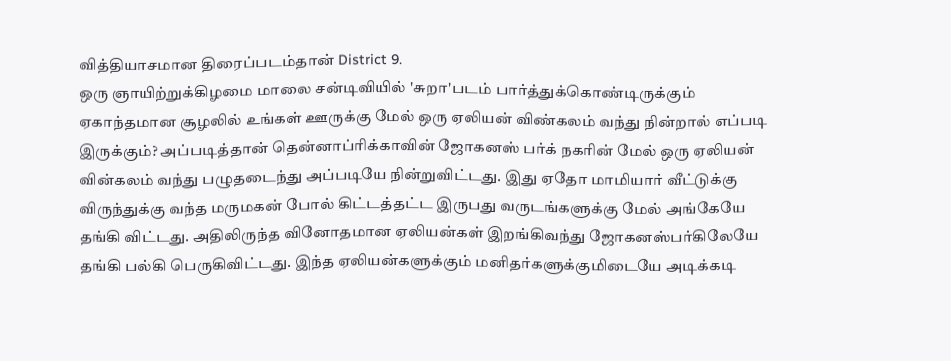வித்தியாசமான திரைப்படம்தான் District 9.
ஒரு ஞாயிற்றுக்கிழமை மாலை சன்டிவியில் 'சுறா'படம் பார்த்துக்கொண்டிருக்கும் ஏகாந்தமான சூழலில் உங்கள் ஊருக்கு மேல் ஒரு ஏலியன் விண்கலம் வந்து நின்றால் எப்படி இருக்கும்? அப்படித்தான் தென்னாப்ரிக்காவின் ஜோகனஸ் பர்க் நகரின் மேல் ஒரு ஏலியன் வின்கலம் வந்து பழுதடைந்து அப்படியே நின்றுவிட்டது. இது ஏதோ மாமியார் வீட்டுக்கு விருந்துக்கு வந்த மருமகன் போல் கிட்டத்தட்ட இருபது வருடங்களுக்கு மேல் அங்கேயே தங்கி விட்டது. அதிலிருந்த வினோதமான ஏலியன்கள் இறங்கிவந்து ஜோகனஸ்பர்கிலேயே தங்கி பல்கி பெருகிவிட்டது. இந்த ஏலியன்களுக்கும் மனிதர்களுக்குமிடையே அடிக்கடி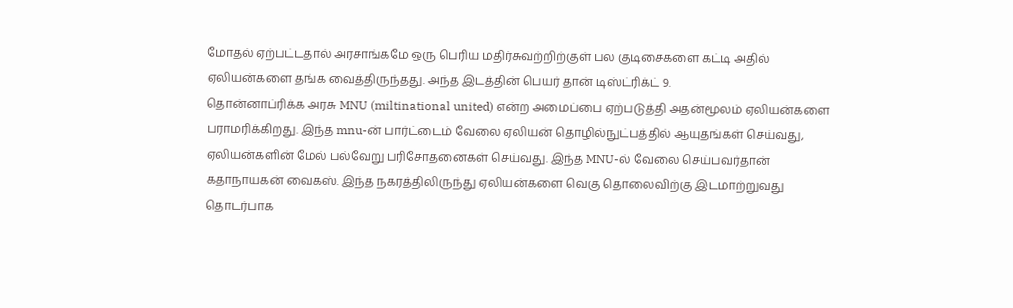மோதல் ஏற்பட்டதால் அரசாங்கமே ஒரு பெரிய மதிர்சுவற்றிற்குள் பல குடிசைகளை கட்டி அதில் ஏலியன்களை தங்க வைத்திருந்தது. அந்த இடத்தின் பெயர் தான் டிஸ்ட்ரிக்ட் 9.
தொன்னாப்ரிக்க அரசு MNU (miltinational united) என்ற அமைப்பை ஏற்படுத்தி அதன்மூலம் ஏலியன்களை பராமரிக்கிறது. இந்த mnu-ன் பார்ட்டைம் வேலை ஏலியன் தொழில்நுட்பத்தில் ஆயுதங்கள் செய்வது, ஏலியன்களின் மேல் பல்வேறு பரிசோதனைகள் செய்வது. இந்த MNU-ல் வேலை செய்பவர்தான் கதாநாயகன் வைகஸ். இந்த நகரத்திலிருந்து ஏலியன்களை வெகு தொலைவிற்கு இடமாற்றுவது தொடர்பாக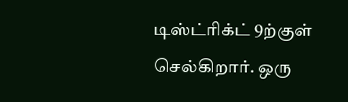டிஸ்ட்ரிக்ட் 9ற்குள் செல்கிறார். ஒரு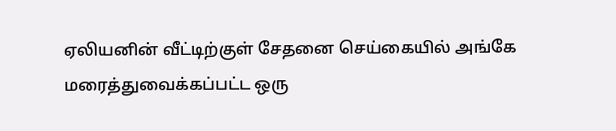ஏலியனின் வீட்டிற்குள் சேதனை செய்கையில் அங்கே மரைத்துவைக்கப்பட்ட ஒரு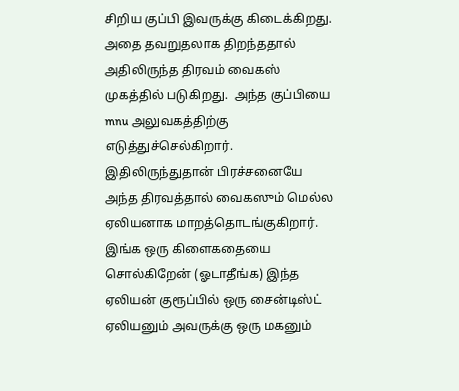சிறிய குப்பி இவருக்கு கிடைக்கிறது.
அதை தவறுதலாக திறந்ததால் அதிலிருந்த திரவம் வைகஸ் முகத்தில் படுகிறது.  அந்த குப்பியை mnu அலுவகத்திற்கு எடுத்துச்செல்கிறார். இதிலிருந்துதான் பிரச்சனையே அந்த திரவத்தால் வைகஸும் மெல்ல ஏலியனாக மாறத்தொடங்குகிறார். இங்க ஒரு கிளைகதையை சொல்கிறேன் (ஓடாதீங்க) இந்த ஏலியன் குரூப்பில் ஒரு சைன்டிஸ்ட் ஏலியனும் அவருக்கு ஒரு மகனும்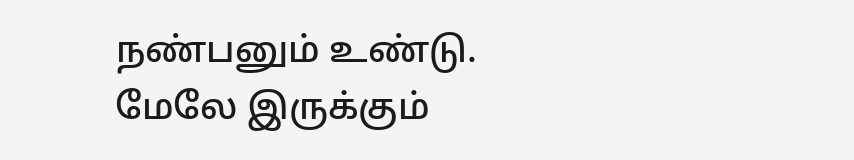நண்பனும் உண்டு. மேலே இருக்கும்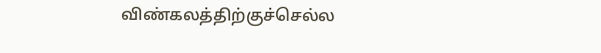விண்கலத்திற்குச்செல்ல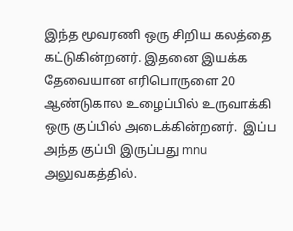இந்த மூவரணி ஒரு சிறிய கலத்தை கட்டுகின்றனர். இதனை இயக்க தேவையான எரிபொருளை 20 ஆண்டுகால உழைப்பில் உருவாக்கி ஒரு குப்பில் அடைக்கின்றனர்.  இப்ப அந்த குப்பி இருப்பது mnu அலுவகத்தில்.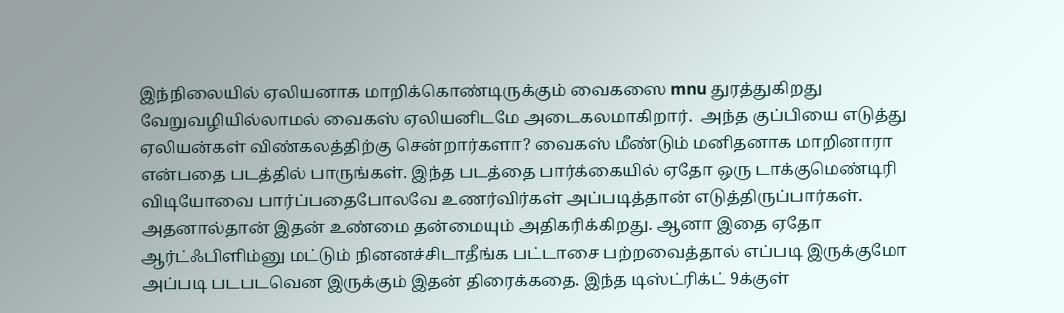இந்நிலையில் ஏலியனாக மாறிக்கொண்டிருக்கும் வைகஸை mnu துரத்துகிறது வேறுவழியில்லாமல் வைகஸ் ஏலியனிடமே அடைகலமாகிறார்.  அந்த குப்பியை எடுத்து ஏலியன்கள் விண்கலத்திற்கு சென்றார்களா? வைகஸ் மீண்டும் மனிதனாக மாறினாரா என்பதை படத்தில் பாருங்கள். இந்த படத்தை பார்க்கையில் ஏதோ ஒரு டாக்குமெண்டிரி விடியோவை பார்ப்பதைபோலவே உணர்விர்கள் அப்படித்தான் எடுத்திருப்பார்கள். அதனால்தான் இதன் உண்மை தன்மையும் அதிகரிக்கிறது. ஆனா இதை ஏதோ ஆர்ட்ஃபிளிம்னு மட்டும் நினனச்சிடாதீங்க பட்டாசை பற்றவைத்தால் எப்படி இருக்குமோ அப்படி படபடவென இருக்கும் இதன் திரைக்கதை. இந்த டிஸ்ட்ரிக்ட் 9க்குள்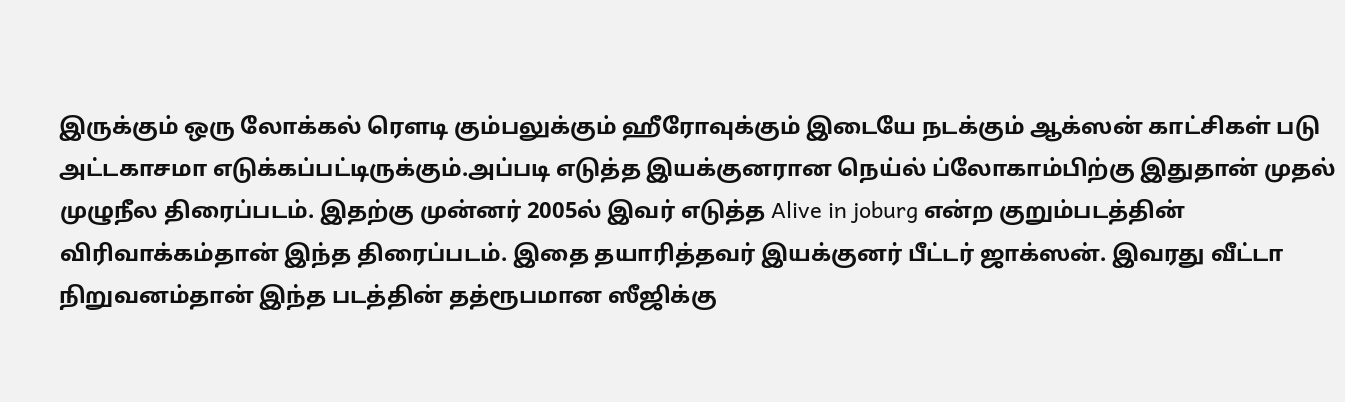இருக்கும் ஒரு லோக்கல் ரௌடி கும்பலுக்கும் ஹீரோவுக்கும் இடையே நடக்கும் ஆக்ஸன் காட்சிகள் படு அட்டகாசமா எடுக்கப்பட்டிருக்கும்.அப்படி எடுத்த இயக்குனரான நெய்ல் ப்லோகாம்பிற்கு இதுதான் முதல் முழுநீல திரைப்படம். இதற்கு முன்னர் 2005ல் இவர் எடுத்த Alive in joburg என்ற குறும்படத்தின் விரிவாக்கம்தான் இந்த திரைப்படம். இதை தயாரித்தவர் இயக்குனர் பீட்டர் ஜாக்ஸன். இவரது வீட்டா நிறுவனம்தான் இந்த படத்தின் தத்ரூபமான ஸீஜிக்கு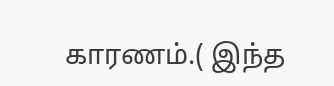காரணம்.( இந்த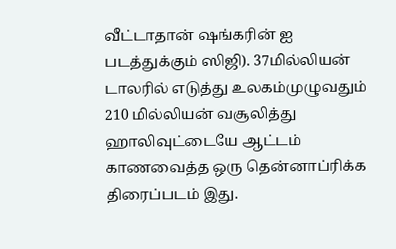வீட்டாதான் ஷங்கரின் ஐ படத்துக்கும் ஸிஜி). 37மில்லியன் டாலரில் எடுத்து உலகம்முழுவதும் 210 மில்லியன் வசூலித்து ஹாலிவுட்டையே ஆட்டம் காணவைத்த ஒரு தென்னாப்ரிக்க திரைப்படம் இது.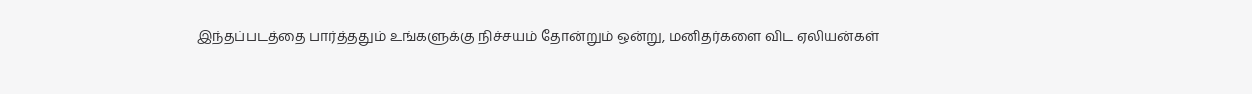இந்தப்படத்தை பார்த்ததும் உங்களுக்கு நிச்சயம் தோன்றும் ஒன்று, மனிதர்களை விட ஏலியன்கள்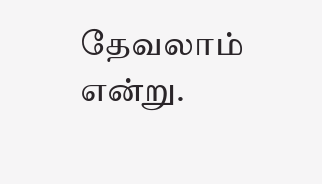தேவலாம் என்று.